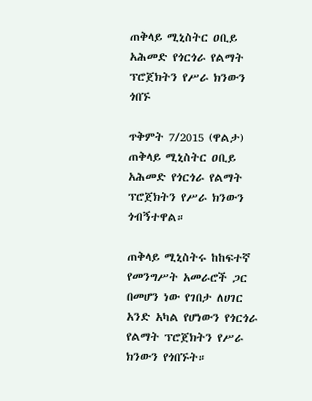ጠቅላይ ሚኒስትር ዐቢይ አሕመድ የጎርጎራ የልማት ፕሮጀክትን የሥራ ክንውን ጎበኙ

ጥቅምት 7/2015 (ዋልታ) ጠቅላይ ሚኒስትር ዐቢይ አሕመድ የጎርጎራ የልማት ፕሮጀክትን የሥራ ክንውን ጎብኝተዋል።

ጠቅላይ ሚኒስትሩ ከከፍተኛ የመንግሥት አመራሮች ጋር በመሆን ነው የገበታ ለሀገር አንድ አካል የሆነውን የጎርጎራ የልማት ፕሮጀክትን የሥራ ክንውን የጎበኙት።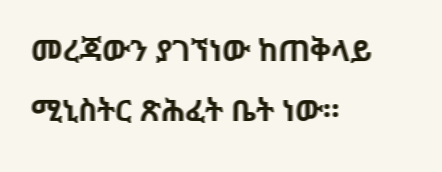መረጃውን ያገኘነው ከጠቅላይ ሚኒስትር ጽሕፈት ቤት ነው።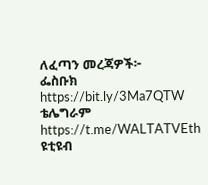ለፈጣን መረጃዎች፦
ፌስቡክ https://bit.ly/3Ma7QTW
ቴሌግራም https://t.me/WALTATVEth
ዩቲዩብ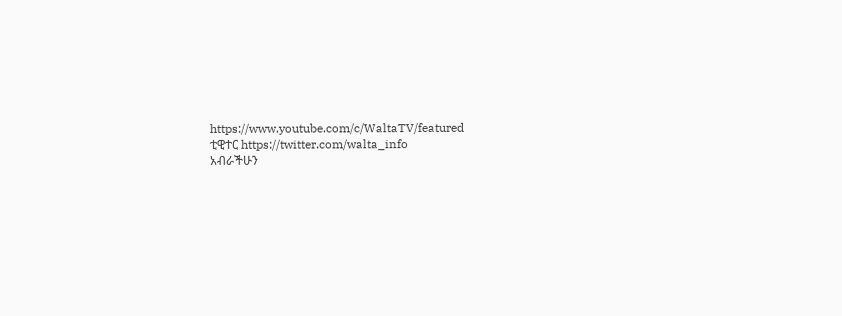https://www.youtube.com/c/WaltaTV/featured
ቲዊተር https://twitter.com/walta_info
አብራችሁን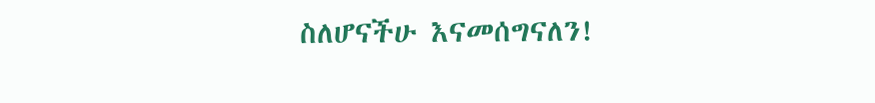ስለሆናችሁ እናመሰግናለን!